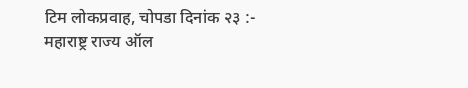टिम लोकप्रवाह, चोपडा दिनांक २३ :- महाराष्ट्र राज्य ऑल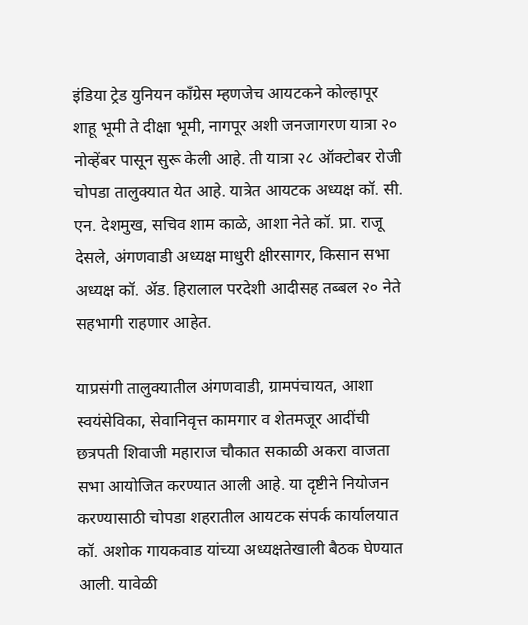इंडिया ट्रेड युनियन काँग्रेस म्हणजेच आयटकने कोल्हापूर शाहू भूमी ते दीक्षा भूमी, नागपूर अशी जनजागरण यात्रा २० नोव्हेंबर पासून सुरू केली आहे. ती यात्रा २८ ऑक्टोबर रोजी चोपडा तालुक्यात येत आहे. यात्रेत आयटक अध्यक्ष कॉ. सी. एन. देशमुख, सचिव शाम काळे, आशा नेते कॉ. प्रा. राजू देसले, अंगणवाडी अध्यक्ष माधुरी क्षीरसागर, किसान सभा अध्यक्ष कॉ. ॲड. हिरालाल परदेशी आदीसह तब्बल २० नेते सहभागी राहणार आहेत.

याप्रसंगी तालुक्यातील अंगणवाडी, ग्रामपंचायत, आशा स्वयंसेविका, सेवानिवृत्त कामगार व शेतमजूर आदींची छत्रपती शिवाजी महाराज चौकात सकाळी अकरा वाजता सभा आयोजित करण्यात आली आहे. या दृष्टीने नियोजन करण्यासाठी चोपडा शहरातील आयटक संपर्क कार्यालयात कॉ. अशोक गायकवाड यांच्या अध्यक्षतेखाली बैठक घेण्यात आली. यावेळी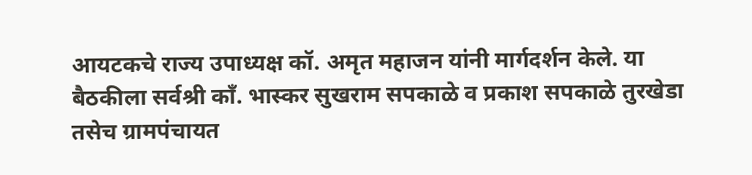आयटकचे राज्य उपाध्यक्ष कॉ. अमृत महाजन यांनी मार्गदर्शन केले. या बैठकीला सर्वश्री काँ. भास्कर सुखराम सपकाळे व प्रकाश सपकाळे तुरखेडा तसेच ग्रामपंचायत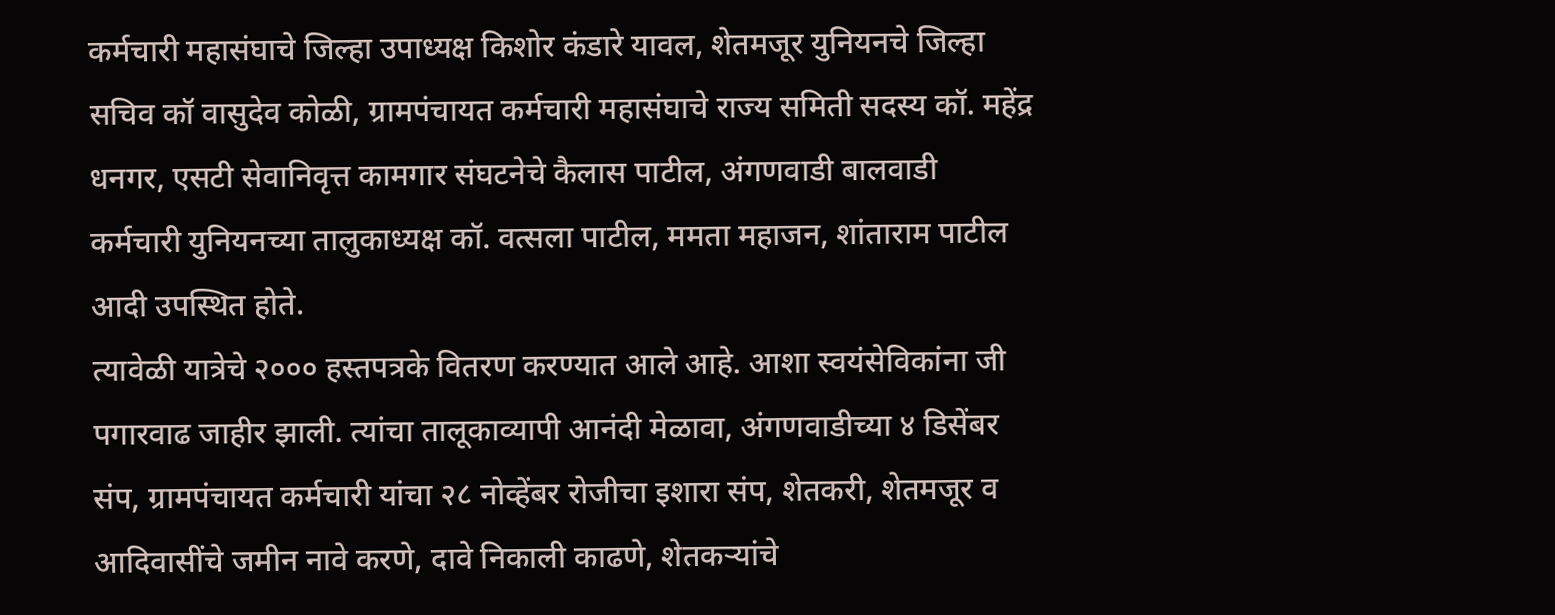कर्मचारी महासंघाचे जिल्हा उपाध्यक्ष किशोर कंडारे यावल, शेतमजूर युनियनचे जिल्हा सचिव कॉ वासुदेव कोळी, ग्रामपंचायत कर्मचारी महासंघाचे राज्य समिती सदस्य कॉ. महेंद्र धनगर, एसटी सेवानिवृत्त कामगार संघटनेचे कैलास पाटील, अंगणवाडी बालवाडी कर्मचारी युनियनच्या तालुकाध्यक्ष कॉ. वत्सला पाटील, ममता महाजन, शांताराम पाटील आदी उपस्थित होते.
त्यावेळी यात्रेचे २००० हस्तपत्रके वितरण करण्यात आले आहे. आशा स्वयंसेविकांना जी पगारवाढ जाहीर झाली. त्यांचा तालूकाव्यापी आनंदी मेळावा, अंगणवाडीच्या ४ डिसेंबर संप, ग्रामपंचायत कर्मचारी यांचा २८ नोव्हेंबर रोजीचा इशारा संप, शेतकरी, शेतमजूर व आदिवासींचे जमीन नावे करणे, दावे निकाली काढणे, शेतकऱ्यांचे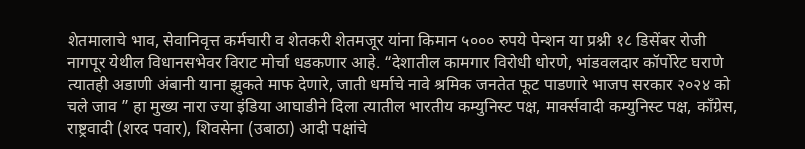शेतमालाचे भाव, सेवानिवृत्त कर्मचारी व शेतकरी शेतमजूर यांना किमान ५००० रुपये पेन्शन या प्रश्नी १८ डिसेंबर रोजी नागपूर येथील विधानसभेवर विराट मोर्चा धडकणार आहे. “देशातील कामगार विरोधी धोरणे, भांडवलदार कॉर्पोरेट घराणे त्यातही अडाणी अंबानी याना झुकते माफ देणारे, जाती धर्माचे नावे श्रमिक जनतेत फूट पाडणारे भाजप सरकार २०२४ को चले जाव ” हा मुख्य नारा ज्या इंडिया आघाडीने दिला त्यातील भारतीय कम्युनिस्ट पक्ष, मार्क्सवादी कम्युनिस्ट पक्ष, काँग्रेस, राष्ट्रवादी (शरद पवार), शिवसेना (उबाठा) आदी पक्षांचे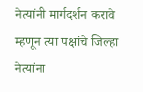नेत्यांनी मार्गदर्शन करावे म्हणून त्या पक्षांचे जिल्हा नेत्यांना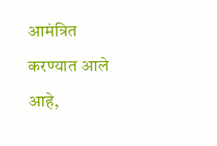आमंत्रित करण्यात आले आहे,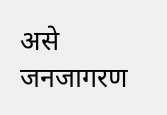असे जनजागरण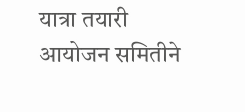यात्रा तयारी आयोजन समितीने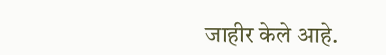जाहीर केले आहे.